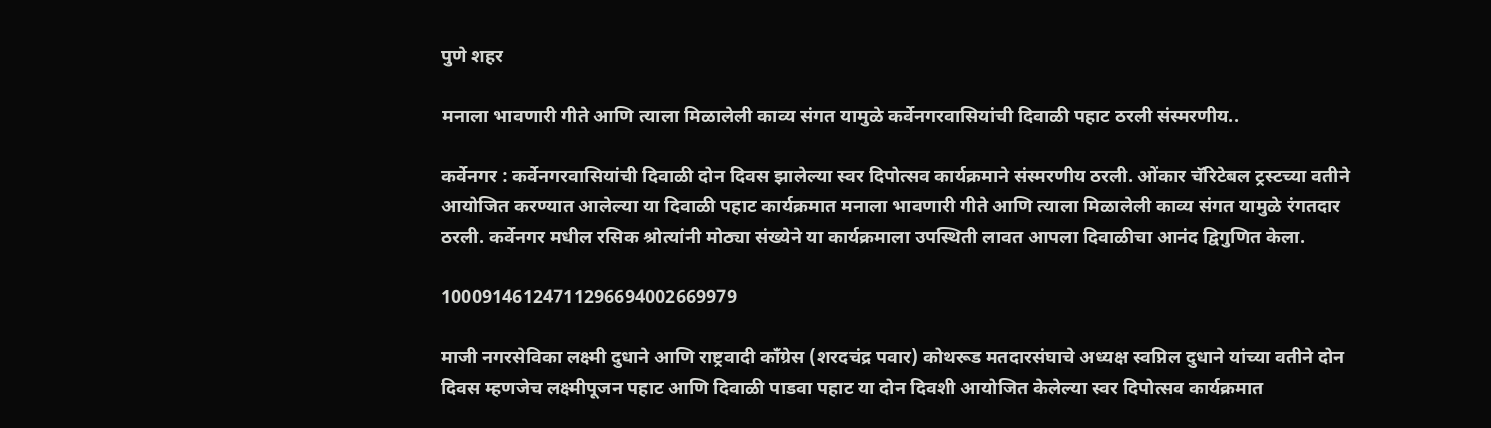पुणे शहर

मनाला भावणारी गीते आणि त्याला मिळालेली काव्य संगत यामुळे कर्वेनगरवासियांची दिवाळी पहाट ठरली संस्मरणीय..

कर्वेनगर : कर्वेनगरवासियांची दिवाळी दोन दिवस झालेल्या स्वर दिपोत्सव कार्यक्रमाने संस्मरणीय ठरली. ओंकार चॅरिटेबल ट्रस्टच्या वतीने आयोजित करण्यात आलेल्या या दिवाळी पहाट कार्यक्रमात मनाला भावणारी गीते आणि त्याला मिळालेली काव्य संगत यामुळे रंगतदार ठरली. कर्वेनगर मधील रसिक श्रोत्यांनी मोठ्या संख्येने या कार्यक्रमाला उपस्थिती लावत आपला दिवाळीचा आनंद द्विगुणित केला.

10009146124711296694002669979

माजी नगरसेविका लक्ष्मी दुधाने आणि राष्ट्रवादी काँग्रेस (शरदचंद्र पवार) कोथरूड मतदारसंघाचे अध्यक्ष स्वप्निल दुधाने यांच्या वतीने दोन दिवस म्हणजेच लक्ष्मीपूजन पहाट आणि दिवाळी पाडवा पहाट या दोन दिवशी आयोजित केलेल्या स्वर दिपोत्सव कार्यक्रमात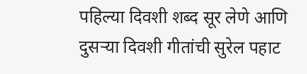पहिल्या दिवशी शब्द सूर लेणे आणि दुसऱ्या दिवशी गीतांची सुरेल पहाट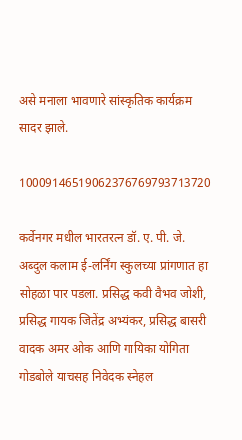असे मनाला भावणारे सांस्कृतिक कार्यक्रम सादर झाले.

10009146519062376769793713720

कर्वेनगर मधील भारतरत्न डॉ. ए. पी. जे. अब्दुल कलाम ई-लर्निंग स्कुलच्या प्रांगणात हा सोहळा पार पडला. प्रसिद्ध कवी वैभव जोशी, प्रसिद्ध गायक जितेंद्र अभ्यंकर, प्रसिद्ध बासरी वादक अमर ओक आणि गायिका योगिता गोडबोले याचसह निवेदक स्नेहल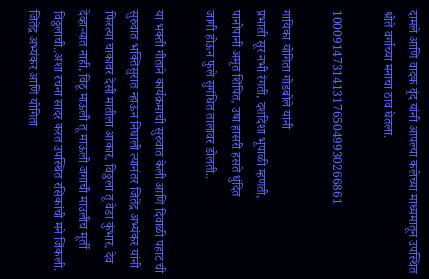दामले आणि वादक वृंद यांनी आपल्या कलेच्या माध्यमातून उपस्थित श्रोते वर्गाच्या मनाचा ठाव घेतला.

10009147314131765049930266861

गायिका योगिता गोडबोले यांनी                                                प्रभाती सूर नभी रंगती, दशदिशा भूपाळी म्हणती,
पानोपानी अमृत शिंपित, उषा हासरी हसते धुंदित
जागी होऊन फुले सुगंधित तालावर डोलती..

या भक्ती गीताने कार्यक्रमाची सुरुवात केली आणि दिवाळी पहाट ची सुरुवात भक्तिसुरात न्हाऊन निघाली त्यानंतर जितेंद्र अभ्यंकर यांनी  फिरत्या चाकावर देसी मातीला आकार, विठ्ठला तू वेडा कुंभार, देव देव्हाऱ्यात नाही, विठू माऊली तू माऊली जगाची माउलीच मूर्ती विठ्ठलाची..अशा रचना सादर करत उपस्थित रसिकांची मने जिंकली. जितेंद्र अभ्यंकर आणि योगिता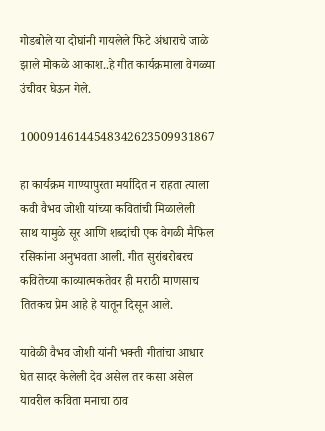गोडबोले या दोघांनी गायलेले फिटे अंधाराचे जाळे झाले मोकळे आकाश..हे गीत कार्यक्रमाला वेगळ्या उंचीवर घेऊन गेले.

10009146144548342623509931867

हा कार्यक्रम गाण्यापुरता मर्यादित न राहता त्याला कवी वैभव जोशी यांच्या कवितांची मिळालेली साथ यामुळे सूर आणि शब्दांची एक वेगळी मैफिल रसिकांना अनुभवता आली. गीत सुरांबरोबरच कवितेच्या काव्यात्मकतेवर ही मराठी माणसाच तितकच प्रेम आहे हे यातून दिसून आले.

यावेळी वैभव जोशी यांनी भक्ती गीतांचा आधार घेत सादर केलेली देव असेल तर कसा असेल यावरील कविता मनाचा ठाव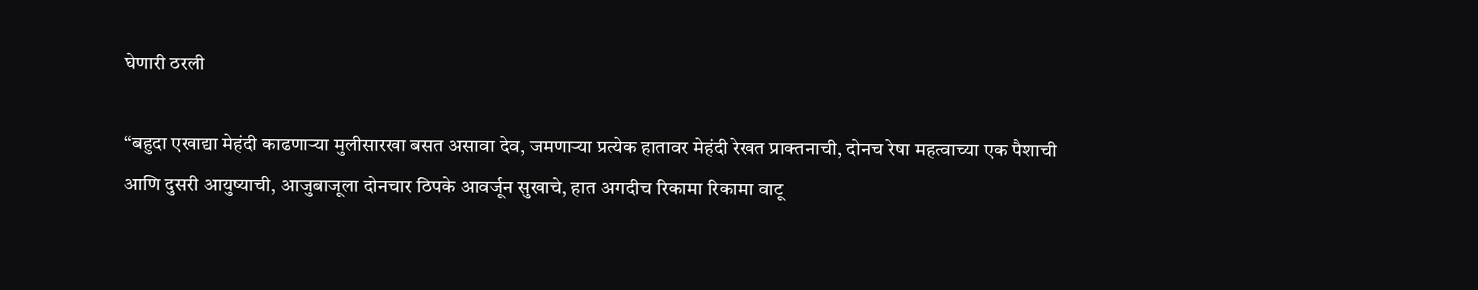घेणारी ठरली

“बहुदा एखाद्या मेहंदी काढणाऱ्या मुलीसारखा बसत असावा देव, जमणाऱ्या प्रत्येक हातावर मेहंदी रेखत प्राक्तनाची, दोनच रेषा महत्वाच्या एक पैशाची आणि दुसरी आयुष्याची, आजुबाजूला दोनचार ठिपके आवर्जून सुखाचे, हात अगदीच रिकामा रिकामा वाटू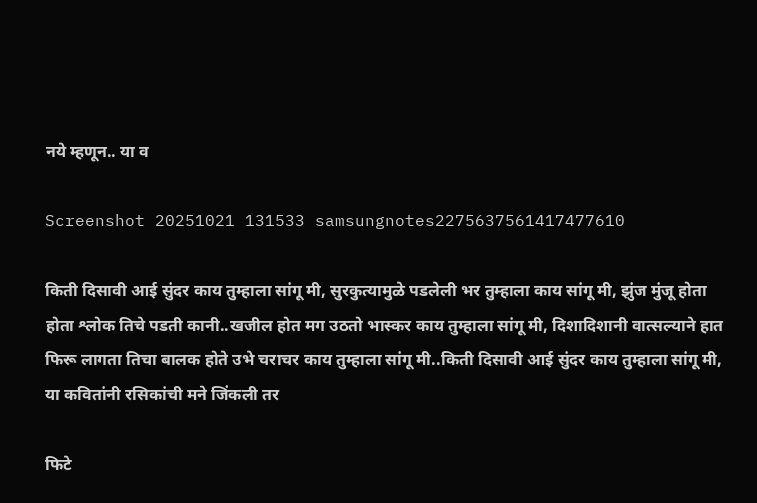नये म्हणून.. या व

Screenshot 20251021 131533 samsungnotes2275637561417477610

किती दिसावी आई सुंदर काय तुम्हाला सांगू मी, सुरकुत्यामुळे पडलेली भर तुम्हाला काय सांगू मी, झुंज मुंजू होता होता श्लोक तिचे पडती कानी..खजील होत मग उठतो भास्कर काय तुम्हाला सांगू मी, दिशादिशानी वात्सल्याने हात फिरू लागता तिचा बालक होते उभे चराचर काय तुम्हाला सांगू मी..किती दिसावी आई सुंदर काय तुम्हाला सांगू मी, या कवितांनी रसिकांची मने जिंकली तर

फिटे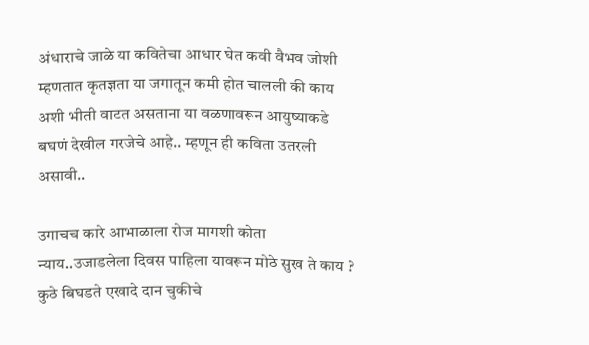अंधाराचे जाळे या कवितेचा आधार घेत कवी वैभव जोशी म्हणतात कृतज्ञता या जगातून कमी होत चालली की काय अशी भीती वाटत असताना या वळणावरून आयुष्याकडे बघणं देखील गरजेचे आहे.. म्हणून ही कविता उतरली असावी..

उगाचच कारे आभाळाला रोज मागशी कोता न्याय..उजाडलेला दिवस पाहिला यावरून मोठे सुख ते काय ? कुठे बिघडते एखादे दान चुकीचे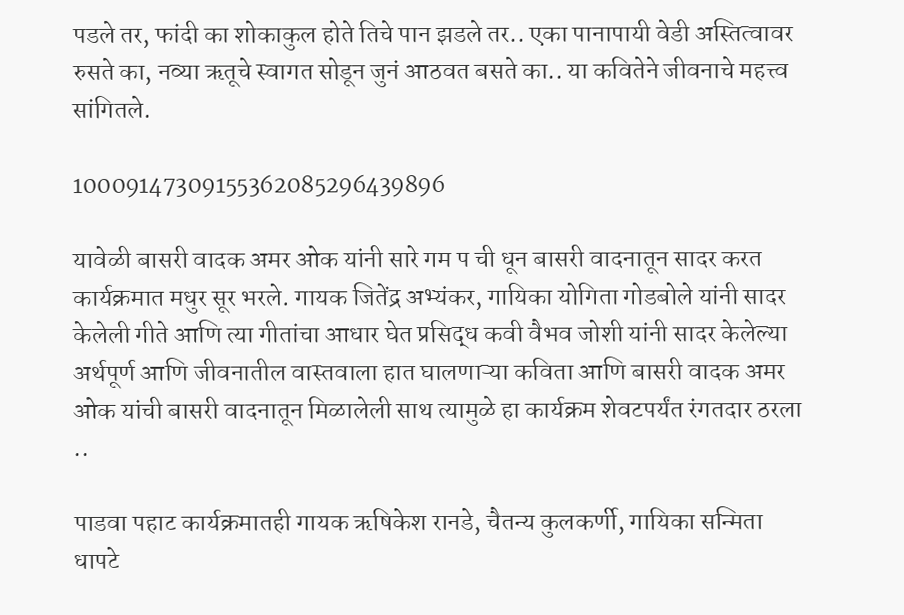पडले तर, फांदी का शोकाकुल होते तिचे पान झडले तर.. एका पानापायी वेडी अस्तित्वावर रुसते का, नव्या ऋतूचे स्वागत सोडून जुनं आठवत बसते का.. या कवितेने जीवनाचे महत्त्व सांगितले.

10009147309155362085296439896

यावेळी बासरी वादक अमर ओक यांनी सारे गम प ची धून बासरी वादनातून सादर करत कार्यक्रमात मधुर सूर भरले. गायक जितेंद्र अभ्यंकर, गायिका योगिता गोडबोले यांनी सादर केलेली गीते आणि त्या गीतांचा आधार घेत प्रसिद्ध कवी वैभव जोशी यांनी सादर केलेल्या अर्थपूर्ण आणि जीवनातील वास्तवाला हात घालणाऱ्या कविता आणि बासरी वादक अमर ओक यांची बासरी वादनातून मिळालेली साथ त्यामुळे हा कार्यक्रम शेवटपर्यंत रंगतदार ठरला ..

पाडवा पहाट कार्यक्रमातही गायक ऋषिकेश रानडे, चैतन्य कुलकर्णी, गायिका सन्मिता धापटे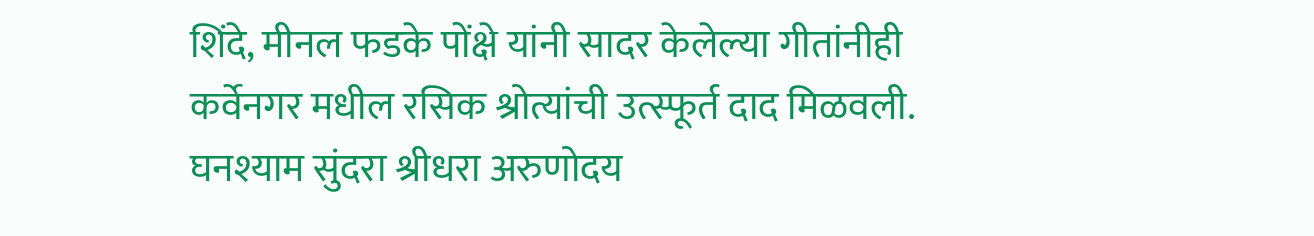शिंदे, मीनल फडके पोंक्षे यांनी सादर केलेल्या गीतांनीही कर्वेनगर मधील रसिक श्रोत्यांची उत्स्फूर्त दाद मिळवली. घनश्याम सुंदरा श्रीधरा अरुणोदय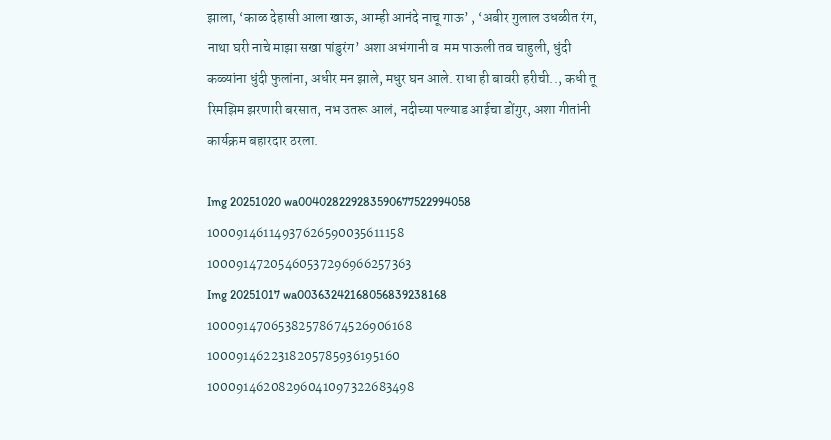झाला, ‘काळ देहासी आला खाऊ, आम्ही आनंदे नाचू गाऊ’ , ‘अबीर गुलाल उधळीत रंग, नाथा घरी नाचे माझा सखा पांडुरंग’ अशा अभंगानी व  मम पाऊली तव चाहुली, धुंदी कळ्यांना धुंदी फुलांना, अधीर मन झाले, मधुर घन आले. राधा ही बावरी हरीची.., कधी तू रिमझिम झरणारी बरसात, नभ उतरू आलं, नदीच्या पल्याड आईचा डोंगुर, अशा गीतांनी कार्यक्रम बहारदार ठरला.

Img 20251020 wa004028229283590677522994058
10009146114937626590035611158
10009147205460537296966257363
Img 20251017 wa00363242168056839238168
10009147065382578674526906168
1000914622318205785936195160
10009146208296041097322683498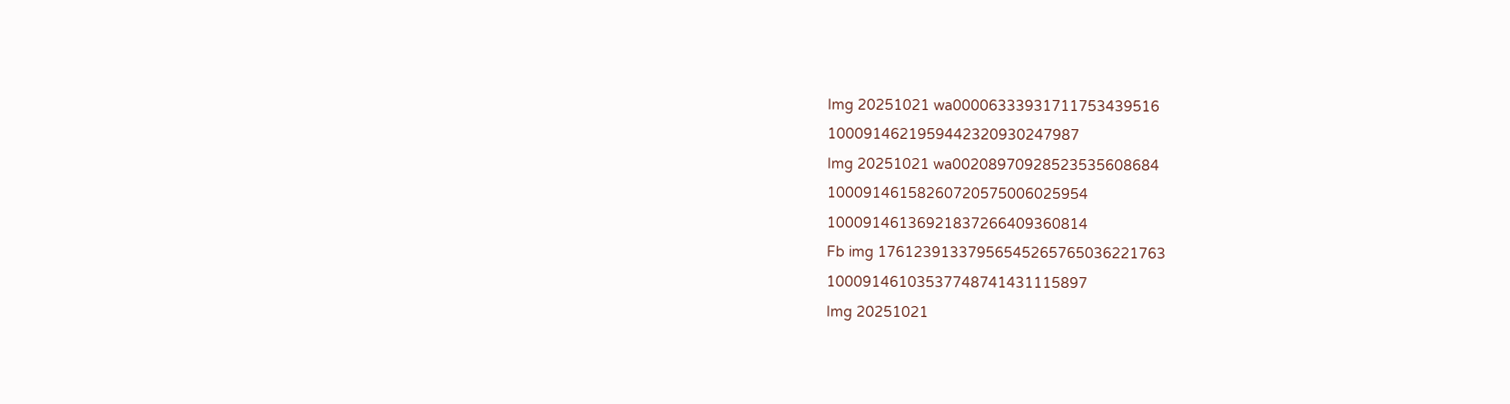Img 20251021 wa00006333931711753439516
1000914621959442320930247987
Img 20251021 wa00208970928523535608684
10009146158260720575006025954
10009146136921837266409360814
Fb img 17612391337956545265765036221763
10009146103537748741431115897
Img 20251021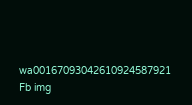wa00167093042610924587921
Fb img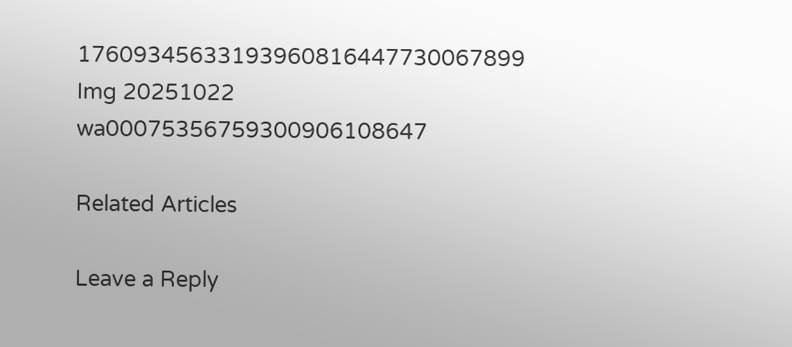17609345633193960816447730067899
Img 20251022 wa00075356759300906108647

Related Articles

Leave a Reply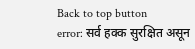Back to top button
error: सर्व हक्क सुरक्षित असून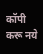कॉपी करू नये